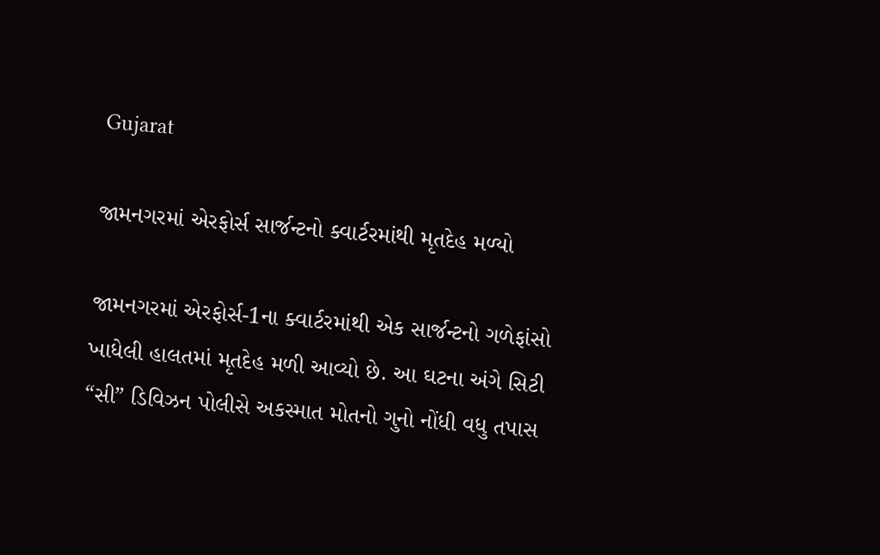Gujarat

જામનગરમાં એરફોર્સ સાર્જન્ટનો ક્વાર્ટરમાંથી મૃતદેહ મળ્યો

જામનગરમાં એરફોર્સ-1ના ક્વાર્ટરમાંથી એક સાર્જન્ટનો ગળેફાંસો ખાધેલી હાલતમાં મૃતદેહ મળી આવ્યો છે. આ ઘટના અંગે સિટી “સી” ડિવિઝન પોલીસે અકસ્માત મોતનો ગુનો નોંધી વધુ તપાસ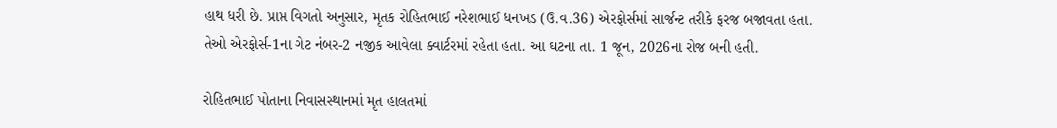હાથ ધરી છે. પ્રાપ્ત વિગતો અનુસાર, મૃતક રોહિતભાઈ નરેશભાઈ ધનખડ (ઉ.વ.36) એરફોર્સમાં સાર્જન્ટ તરીકે ફરજ બજાવતા હતા. તેઓ એરફોર્સ-1ના ગેટ નંબર-2 નજીક આવેલા ક્વાર્ટરમાં રહેતા હતા. આ ઘટના તા. 1 જૂન, 2026ના રોજ બની હતી.

રોહિતભાઈ પોતાના નિવાસસ્થાનમાં મૃત હાલતમાં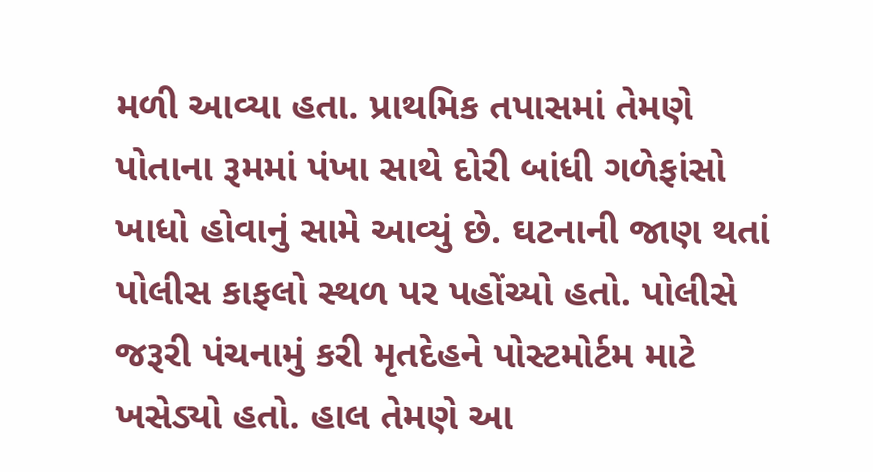મળી આવ્યા હતા. પ્રાથમિક તપાસમાં તેમણે પોતાના રૂમમાં પંખા સાથે દોરી બાંધી ગળેફાંસો ખાધો હોવાનું સામે આવ્યું છે. ઘટનાની જાણ થતાં પોલીસ કાફલો સ્થળ પર પહોંચ્યો હતો. પોલીસે જરૂરી પંચનામું કરી મૃતદેહને પોસ્ટમોર્ટમ માટે ખસેડ્યો હતો. હાલ તેમણે આ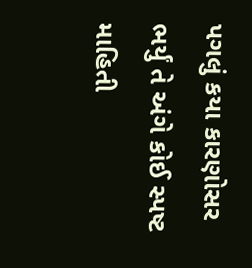પગલું કયા કારણોસર ભર્યું તે અંગે કોઈ સ્પષ્ટ માહિતી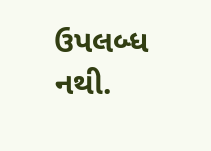ઉપલબ્ધ નથી.